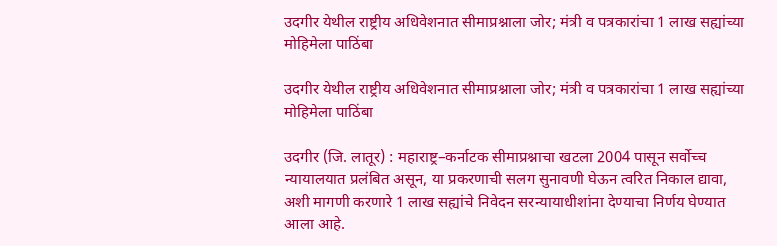उदगीर येथील राष्ट्रीय अधिवेशनात सीमाप्रश्नाला जोर; मंत्री व पत्रकारांचा 1 लाख सह्यांच्या मोहिमेला पाठिंबा

उदगीर येथील राष्ट्रीय अधिवेशनात सीमाप्रश्नाला जोर; मंत्री व पत्रकारांचा 1 लाख सह्यांच्या मोहिमेला पाठिंबा

उदगीर (जि. लातूर) : महाराष्ट्र–कर्नाटक सीमाप्रश्नाचा खटला 2004 पासून सर्वोच्च न्यायालयात प्रलंबित असून, या प्रकरणाची सलग सुनावणी घेऊन त्वरित निकाल द्यावा, अशी मागणी करणारे 1 लाख सह्यांचे निवेदन सरन्यायाधीशांना देण्याचा निर्णय घेण्यात आला आहे.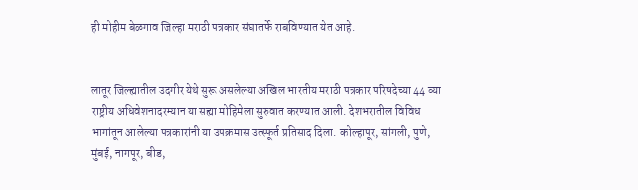ही मोहीम बेळगाव जिल्हा मराठी पत्रकार संघातर्फे राबविण्यात येत आहे.


लातूर जिल्ह्यातील उदगीर येथे सुरू असलेल्या अखिल भारतीय मराठी पत्रकार परिषदेच्या 44 व्या राष्ट्रीय अधिवेशनादरम्यान या सह्या मोहिमेला सुरुवात करण्यात आली. देशभरातील विविध भागांतून आलेल्या पत्रकारांनी या उपक्रमास उत्स्फूर्त प्रतिसाद दिला. कोल्हापूर, सांगली, पुणे, मुंबई, नागपूर, बीड,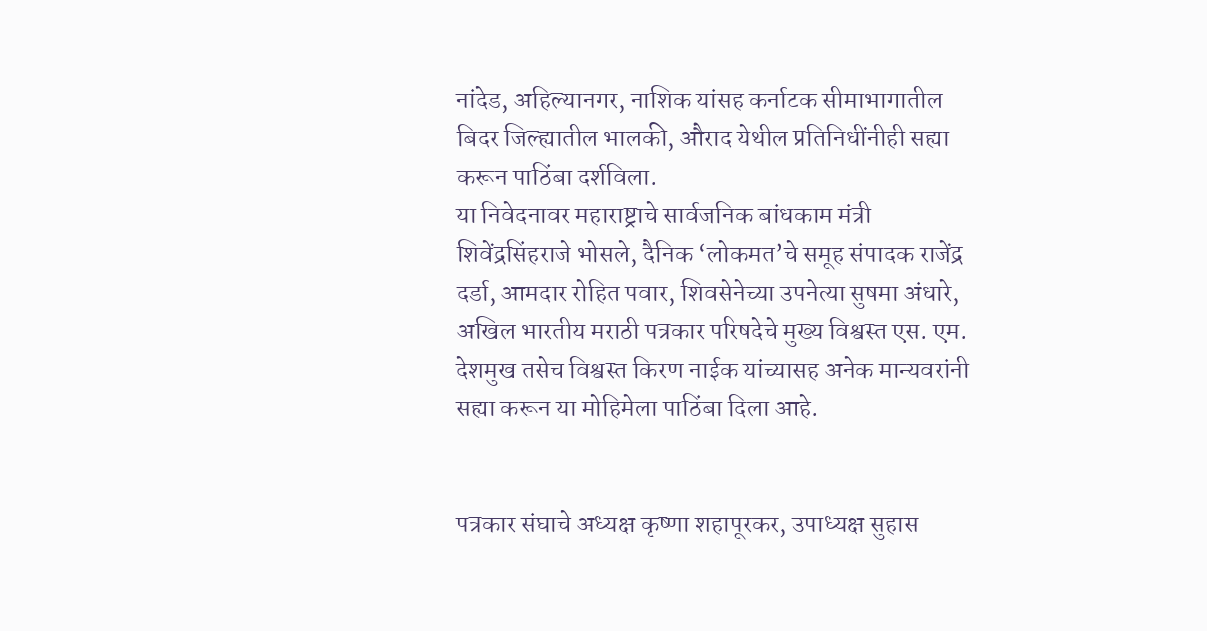नांदेड, अहिल्यानगर, नाशिक यांसह कर्नाटक सीमाभागातील बिदर जिल्ह्यातील भालकी, औराद येथील प्रतिनिधींनीही सह्या करून पाठिंबा दर्शविला.
या निवेदनावर महाराष्ट्राचे सार्वजनिक बांधकाम मंत्री शिवेंद्रसिंहराजे भोसले, दैनिक ‘लोकमत’चे समूह संपादक राजेंद्र दर्डा, आमदार रोहित पवार, शिवसेनेच्या उपनेत्या सुषमा अंधारे, अखिल भारतीय मराठी पत्रकार परिषदेचे मुख्य विश्वस्त एस. एम. देशमुख तसेच विश्वस्त किरण नाईक यांच्यासह अनेक मान्यवरांनी सह्या करून या मोहिमेला पाठिंबा दिला आहे.


पत्रकार संघाचे अध्यक्ष कृष्णा शहापूरकर, उपाध्यक्ष सुहास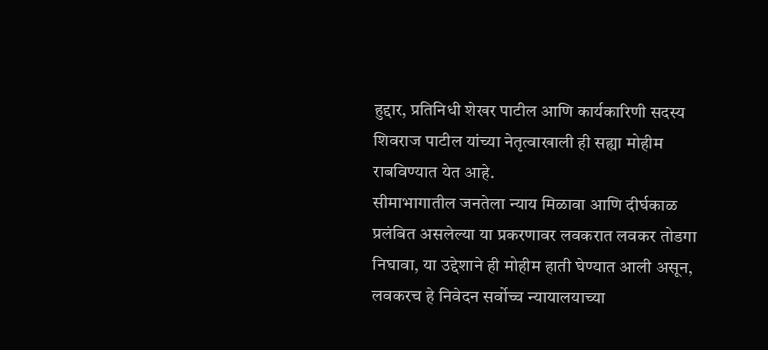हुद्दार, प्रतिनिधी शेखर पाटील आणि कार्यकारिणी सदस्य शिवराज पाटील यांच्या नेतृत्वाखाली ही सह्या मोहीम राबविण्यात येत आहे.
सीमाभागातील जनतेला न्याय मिळावा आणि दीर्घकाळ प्रलंबित असलेल्या या प्रकरणावर लवकरात लवकर तोडगा निघावा, या उद्देशाने ही मोहीम हाती घेण्यात आली असून, लवकरच हे निवेदन सर्वोच्च न्यायालयाच्या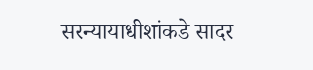सरन्यायाधीशांकडे सादर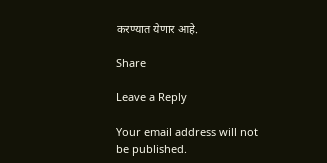करण्यात येणार आहे.

Share

Leave a Reply

Your email address will not be published.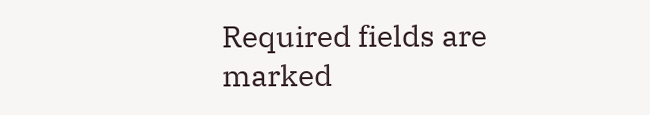Required fields are marked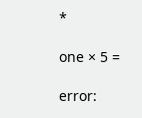*

one × 5 =

error: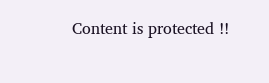Content is protected !!